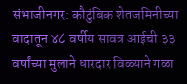संभाजीनगर: कौटुंबिक शेतजमिनीच्या वादातून ४८ वर्षीय सावत्र आईची ३३ वर्षांच्या मुलाने धारदार विळ्याने गळा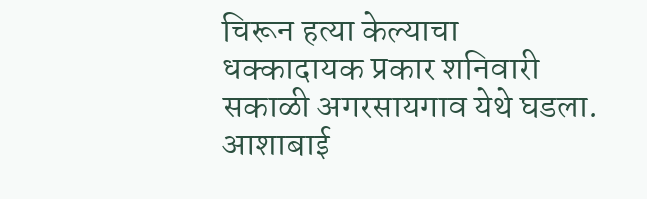चिरून हत्या केल्याचा धक्कादायक प्रकार शनिवारी सकाळी अगरसायगाव येथे घडला. आशाबाई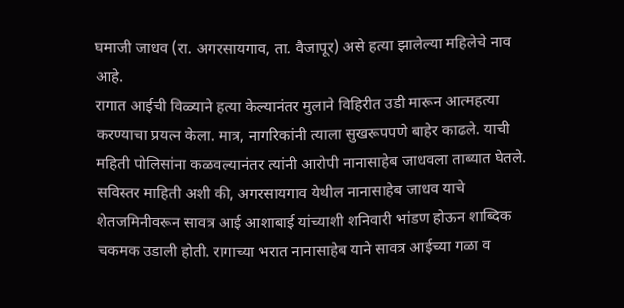घमाजी जाधव (रा. अगरसायगाव, ता. वैजापूर) असे हत्या झालेल्या महिलेचे नाव आहे.
रागात आईची विळ्याने हत्या केल्यानंतर मुलाने विहिरीत उडी मारून आत्महत्या करण्याचा प्रयत्न केला. मात्र, नागरिकांनी त्याला सुखरूपपणे बाहेर काढले. याची महिती पोलिसांना कळवल्यानंतर त्यांनी आरोपी नानासाहेब जाधवला ताब्यात घेतले.
सविस्तर माहिती अशी की, अगरसायगाव येथील नानासाहेब जाधव याचे शेतजमिनीवरून सावत्र आई आशाबाई यांच्याशी शनिवारी भांडण होऊन शाब्दिक चकमक उडाली होती. रागाच्या भरात नानासाहेब याने सावत्र आईच्या गळा व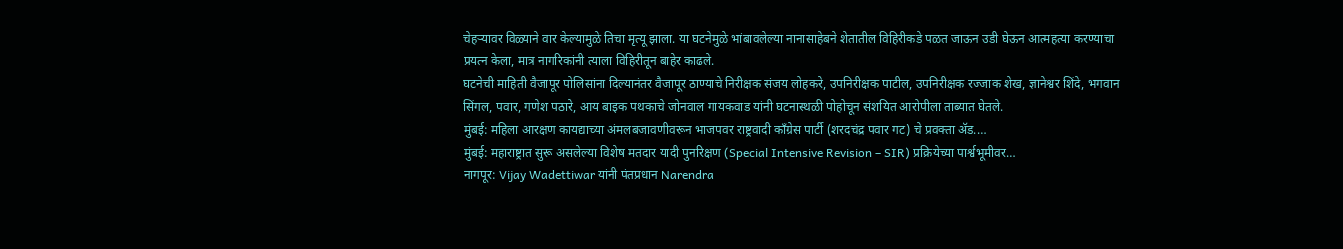चेहऱ्यावर विळ्याने वार केल्यामुळे तिचा मृत्यू झाला. या घटनेमुळे भांबावलेल्या नानासाहेबने शेतातील विहिरीकडे पळत जाऊन उडी घेऊन आत्महत्या करण्याचा प्रयत्न केला, मात्र नागरिकांनी त्याला विहिरीतून बाहेर काढले.
घटनेची माहिती वैजापूर पोलिसांना दिल्यानंतर वैजापूर ठाण्याचे निरीक्षक संजय लोहकरे, उपनिरीक्षक पाटील, उपनिरीक्षक रज्जाक शेख, ज्ञानेश्वर शिंदे, भगवान सिंगल, पवार, गणेश पठारे, आय बाइक पथकाचे जोनवाल गायकवाड यांनी घटनास्थळी पोहोचून संशयित आरोपीला ताब्यात घेतले.
मुंबई: महिला आरक्षण कायद्याच्या अंमलबजावणीवरून भाजपवर राष्ट्रवादी काँग्रेस पार्टी (शरदचंद्र पवार गट) चे प्रवक्ता ॲड.…
मुंबई: महाराष्ट्रात सुरू असलेल्या विशेष मतदार यादी पुनरिक्षण (Special Intensive Revision – SIR) प्रक्रियेच्या पार्श्वभूमीवर…
नागपूर: Vijay Wadettiwar यांनी पंतप्रधान Narendra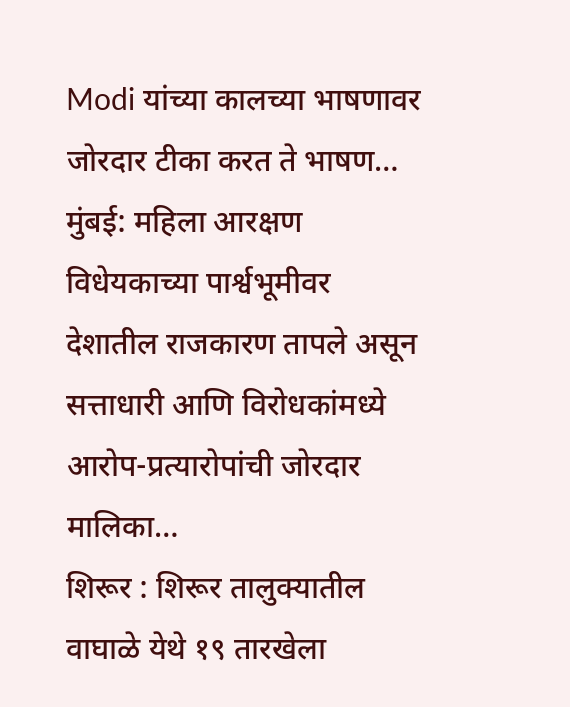Modi यांच्या कालच्या भाषणावर जोरदार टीका करत ते भाषण…
मुंबई: महिला आरक्षण विधेयकाच्या पार्श्वभूमीवर देशातील राजकारण तापले असून सत्ताधारी आणि विरोधकांमध्ये आरोप-प्रत्यारोपांची जोरदार मालिका…
शिरूर : शिरूर तालुक्यातील वाघाळे येथे १९ तारखेला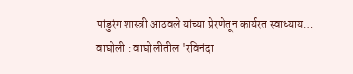पांडुरंग शास्त्री आठवले यांच्या प्रेरणेतून कार्यरत स्वाध्याय…
वाघोली : वाघोलीतील 'रविनंदा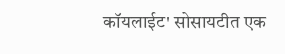कॉयलाईट' सोसायटीत एक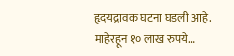हृदयद्रावक घटना घडली आहे. माहेरहून १० लाख रुपये…